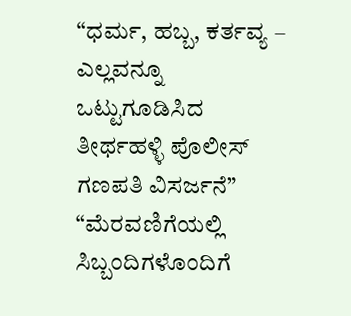“ಧರ್ಮ, ಹಬ್ಬ, ಕರ್ತವ್ಯ – ಎಲ್ಲವನ್ನೂ ಒಟ್ಟುಗೂಡಿಸಿದ ತೀರ್ಥಹಳ್ಳಿ ಪೊಲೀಸ್ ಗಣಪತಿ ವಿಸರ್ಜನೆ”
“ಮೆರವಣಿಗೆಯಲ್ಲಿ ಸಿಬ್ಬಂದಿಗಳೊಂದಿಗೆ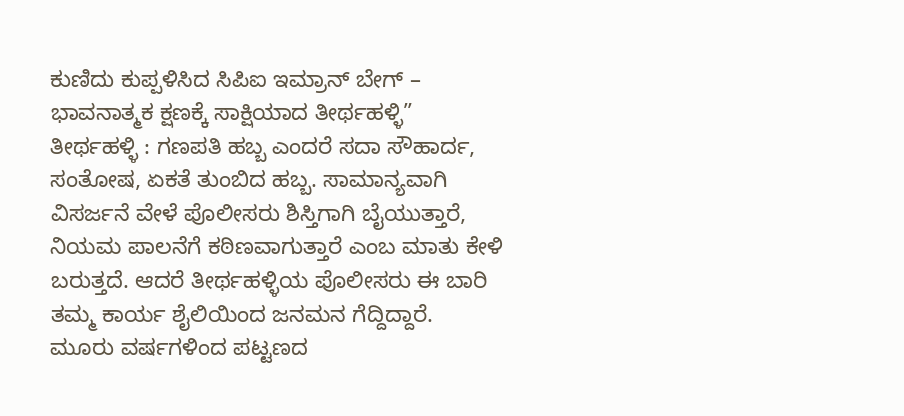ಕುಣಿದು ಕುಪ್ಪಳಿಸಿದ ಸಿಪಿಐ ಇಮ್ರಾನ್ ಬೇಗ್ – ಭಾವನಾತ್ಮಕ ಕ್ಷಣಕ್ಕೆ ಸಾಕ್ಷಿಯಾದ ತೀರ್ಥಹಳ್ಳಿ”
ತೀರ್ಥಹಳ್ಳಿ : ಗಣಪತಿ ಹಬ್ಬ ಎಂದರೆ ಸದಾ ಸೌಹಾರ್ದ, ಸಂತೋಷ, ಏಕತೆ ತುಂಬಿದ ಹಬ್ಬ. ಸಾಮಾನ್ಯವಾಗಿ ವಿಸರ್ಜನೆ ವೇಳೆ ಪೊಲೀಸರು ಶಿಸ್ತಿಗಾಗಿ ಬೈಯುತ್ತಾರೆ, ನಿಯಮ ಪಾಲನೆಗೆ ಕಠಿಣವಾಗುತ್ತಾರೆ ಎಂಬ ಮಾತು ಕೇಳಿ ಬರುತ್ತದೆ. ಆದರೆ ತೀರ್ಥಹಳ್ಳಿಯ ಪೊಲೀಸರು ಈ ಬಾರಿ ತಮ್ಮ ಕಾರ್ಯ ಶೈಲಿಯಿಂದ ಜನಮನ ಗೆದ್ದಿದ್ದಾರೆ.
ಮೂರು ವರ್ಷಗಳಿಂದ ಪಟ್ಟಣದ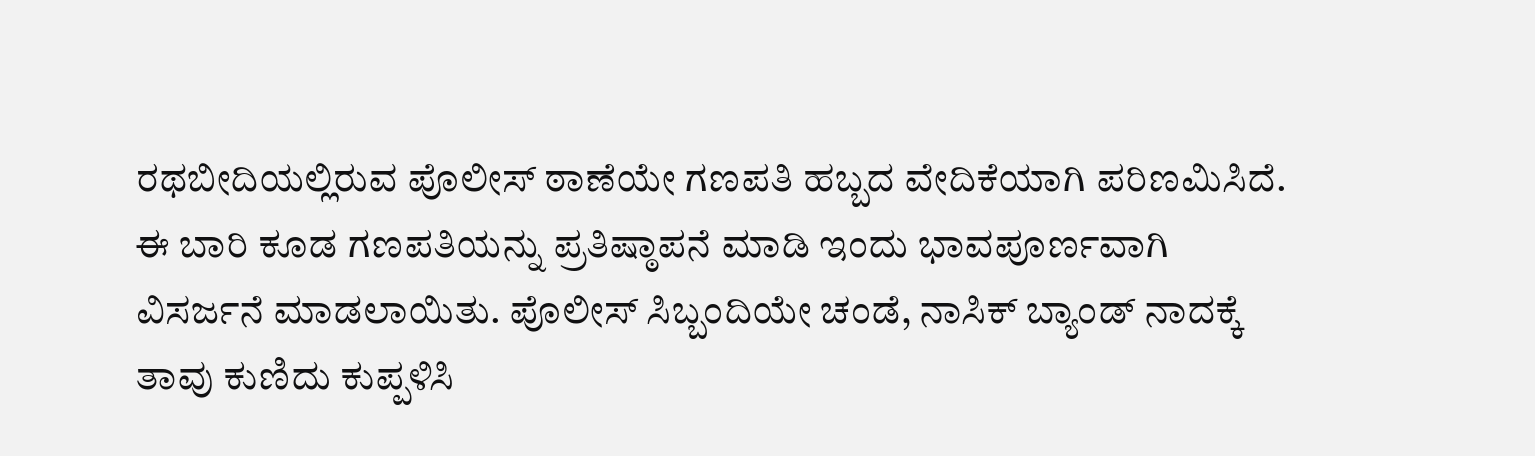ರಥಬೀದಿಯಲ್ಲಿರುವ ಪೊಲೀಸ್ ಠಾಣೆಯೇ ಗಣಪತಿ ಹಬ್ಬದ ವೇದಿಕೆಯಾಗಿ ಪರಿಣಮಿಸಿದೆ. ಈ ಬಾರಿ ಕೂಡ ಗಣಪತಿಯನ್ನು ಪ್ರತಿಷ್ಠಾಪನೆ ಮಾಡಿ ಇಂದು ಭಾವಪೂರ್ಣವಾಗಿ ವಿಸರ್ಜನೆ ಮಾಡಲಾಯಿತು. ಪೊಲೀಸ್ ಸಿಬ್ಬಂದಿಯೇ ಚಂಡೆ, ನಾಸಿಕ್ ಬ್ಯಾಂಡ್ ನಾದಕ್ಕೆ ತಾವು ಕುಣಿದು ಕುಪ್ಪಳಿಸಿ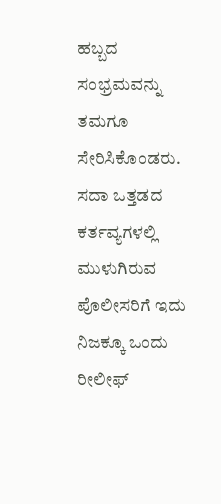ಹಬ್ಬದ ಸಂಭ್ರಮವನ್ನು ತಮಗೂ ಸೇರಿಸಿಕೊಂಡರು. ಸದಾ ಒತ್ತಡದ ಕರ್ತವ್ಯಗಳಲ್ಲಿ ಮುಳುಗಿರುವ ಪೊಲೀಸರಿಗೆ ಇದು ನಿಜಕ್ಕೂ ಒಂದು ರೀಲೀಫ್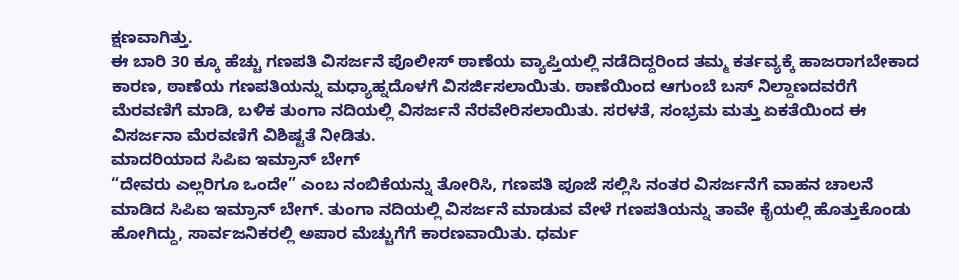ಕ್ಷಣವಾಗಿತ್ತು.
ಈ ಬಾರಿ 30 ಕ್ಕೂ ಹೆಚ್ಚು ಗಣಪತಿ ವಿಸರ್ಜನೆ ಪೊಲೀಸ್ ಠಾಣೆಯ ವ್ಯಾಪ್ತಿಯಲ್ಲಿ ನಡೆದಿದ್ದರಿಂದ ತಮ್ಮ ಕರ್ತವ್ಯಕ್ಕೆ ಹಾಜರಾಗಬೇಕಾದ ಕಾರಣ, ಠಾಣೆಯ ಗಣಪತಿಯನ್ನು ಮಧ್ಯಾಹ್ನದೊಳಗೆ ವಿಸರ್ಜಿಸಲಾಯಿತು. ಠಾಣೆಯಿಂದ ಆಗುಂಬೆ ಬಸ್ ನಿಲ್ದಾಣದವರೆಗೆ ಮೆರವಣಿಗೆ ಮಾಡಿ, ಬಳಿಕ ತುಂಗಾ ನದಿಯಲ್ಲಿ ವಿಸರ್ಜನೆ ನೆರವೇರಿಸಲಾಯಿತು. ಸರಳತೆ, ಸಂಭ್ರಮ ಮತ್ತು ಏಕತೆಯಿಂದ ಈ ವಿಸರ್ಜನಾ ಮೆರವಣಿಗೆ ವಿಶಿಷ್ಟತೆ ನೀಡಿತು.
ಮಾದರಿಯಾದ ಸಿಪಿಐ ಇಮ್ರಾನ್ ಬೇಗ್
“ದೇವರು ಎಲ್ಲರಿಗೂ ಒಂದೇ” ಎಂಬ ನಂಬಿಕೆಯನ್ನು ತೋರಿಸಿ, ಗಣಪತಿ ಪೂಜೆ ಸಲ್ಲಿಸಿ ನಂತರ ವಿಸರ್ಜನೆಗೆ ವಾಹನ ಚಾಲನೆ ಮಾಡಿದ ಸಿಪಿಐ ಇಮ್ರಾನ್ ಬೇಗ್. ತುಂಗಾ ನದಿಯಲ್ಲಿ ವಿಸರ್ಜನೆ ಮಾಡುವ ವೇಳೆ ಗಣಪತಿಯನ್ನು ತಾವೇ ಕೈಯಲ್ಲಿ ಹೊತ್ತುಕೊಂಡು ಹೋಗಿದ್ದು, ಸಾರ್ವಜನಿಕರಲ್ಲಿ ಅಪಾರ ಮೆಚ್ಚುಗೆಗೆ ಕಾರಣವಾಯಿತು. ಧರ್ಮ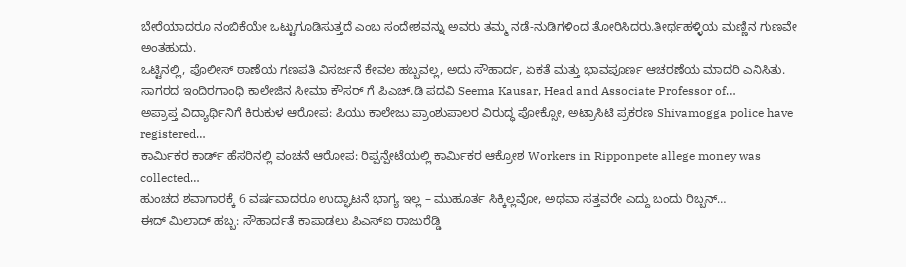ಬೇರೆಯಾದರೂ ನಂಬಿಕೆಯೇ ಒಟ್ಟುಗೂಡಿಸುತ್ತದೆ ಎಂಬ ಸಂದೇಶವನ್ನು ಅವರು ತಮ್ಮ ನಡೆ-ನುಡಿಗಳಿಂದ ತೋರಿಸಿದರು.ತೀರ್ಥಹಳ್ಳಿಯ ಮಣ್ಣಿನ ಗುಣವೇ ಅಂತಹುದು.
ಒಟ್ಟಿನಲ್ಲಿ, ಪೊಲೀಸ್ ಠಾಣೆಯ ಗಣಪತಿ ವಿಸರ್ಜನೆ ಕೇವಲ ಹಬ್ಬವಲ್ಲ, ಅದು ಸೌಹಾರ್ದ, ಏಕತೆ ಮತ್ತು ಭಾವಪೂರ್ಣ ಆಚರಣೆಯ ಮಾದರಿ ಎನಿಸಿತು.
ಸಾಗರದ ಇಂದಿರಗಾಂಧಿ ಕಾಲೇಜಿನ ಸೀಮಾ ಕೌಸರ್ ಗೆ ಪಿಎಚ್.ಡಿ ಪದವಿ Seema Kausar, Head and Associate Professor of…
ಅಪ್ರಾಪ್ತ ವಿದ್ಯಾರ್ಥಿನಿಗೆ ಕಿರುಕುಳ ಆರೋಪ: ಪಿಯು ಕಾಲೇಜು ಪ್ರಾಂಶುಪಾಲರ ವಿರುದ್ಧ ಪೋಕ್ಸೋ, ಅಟ್ರಾಸಿಟಿ ಪ್ರಕರಣ Shivamogga police have registered…
ಕಾರ್ಮಿಕರ ಕಾರ್ಡ್ ಹೆಸರಿನಲ್ಲಿ ವಂಚನೆ ಆರೋಪ: ರಿಪ್ಪನ್ಪೇಟೆಯಲ್ಲಿ ಕಾರ್ಮಿಕರ ಆಕ್ರೋಶ Workers in Ripponpete allege money was collected…
ಹುಂಚದ ಶವಾಗಾರಕ್ಕೆ 6 ವರ್ಷವಾದರೂ ಉದ್ಘಾಟನೆ ಭಾಗ್ಯ ಇಲ್ಲ – ಮುಹೂರ್ತ ಸಿಕ್ಕಿಲ್ಲವೋ, ಅಥವಾ ಸತ್ತವರೇ ಎದ್ದು ಬಂದು ರಿಬ್ಬನ್…
ಈದ್ ಮಿಲಾದ್ ಹಬ್ಬ: ಸೌಹಾರ್ದತೆ ಕಾಪಾಡಲು ಪಿಎಸ್ಐ ರಾಜುರೆಡ್ಡಿ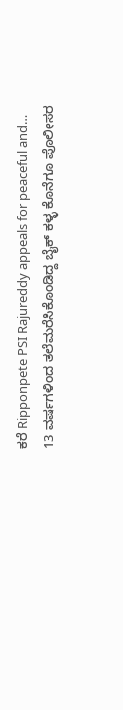ಕರೆ Ripponpete PSI Rajureddy appeals for peaceful and…
13 ವರ್ಷಗಳಿಂದ ತಲೆಮರೆಸಿಕೊಂಡಿದ್ದ ಬೈಕ್ ಕಳ್ಳ ಕೊನೆಗೂ ಪೊಲೀಸರ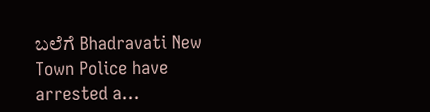ಬಲೆಗೆ Bhadravati New Town Police have arrested a…